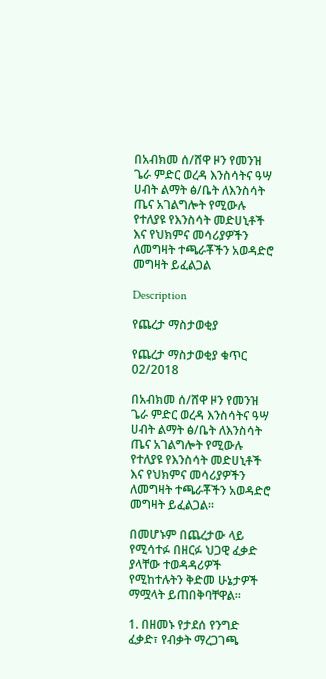በአብክመ ሰ/ሸዋ ዞን የመንዝ ጌራ ምድር ወረዳ እንስሳትና ዓሣ ሀብት ልማት ፅ/ቤት ለእንስሳት ጤና አገልግሎት የሚውሉ የተለያዩ የእንስሳት መድሀኒቶች እና የህክምና መሳሪያዎችን ለመግዛት ተጫራቾችን አወዳድሮ መግዛት ይፈልጋል

Description

የጨረታ ማስታወቂያ

የጨረታ ማስታወቂያ ቁጥር 02/2018

በአብክመ ሰ/ሸዋ ዞን የመንዝ ጌራ ምድር ወረዳ እንስሳትና ዓሣ ሀብት ልማት ፅ/ቤት ለእንስሳት ጤና አገልግሎት የሚውሉ የተለያዩ የእንስሳት መድሀኒቶች እና የህክምና መሳሪያዎችን ለመግዛት ተጫራቾችን አወዳድሮ መግዛት ይፈልጋል።

በመሆኑም በጨረታው ላይ የሚሳተፉ በዘርፉ ህጋዊ ፈቃድ ያላቸው ተወዳዳሪዎች የሚከተሉትን ቅድመ ሁኔታዎች ማሟላት ይጠበቅባቸዋል።

1. በዘመኑ የታደሰ የንግድ ፈቃድ፣ የብቃት ማረጋገጫ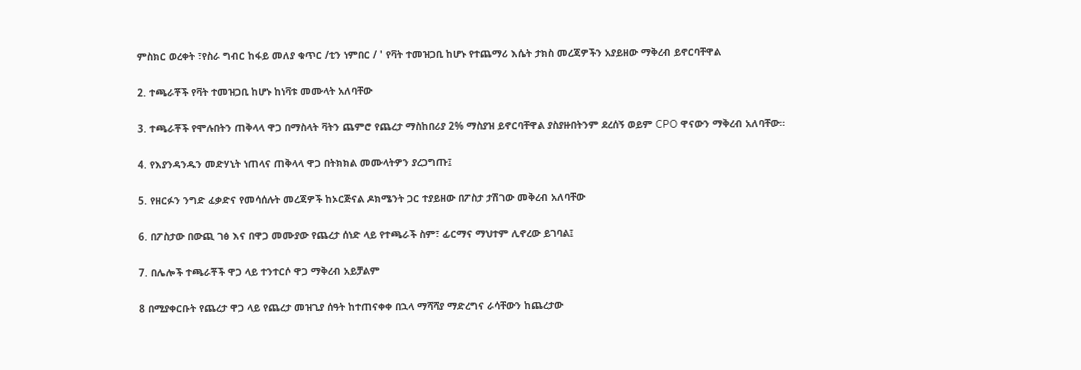ምስክር ወረቀት ፣የስራ ግብር ከፋይ መለያ ቁጥር /ቲን ነምበር / ' የቫት ተመዝጋቢ ከሆኑ የተጨማሪ እሴት ታክስ መረጃዎችን አያይዘው ማቅረብ ይኖርባቸዋል

2. ተጫራቾች የቫት ተመዝጋቢ ከሆኑ ከነቫቱ መሙላት አለባቸው

3. ተጫራቾች የሞሉበትን ጠቅላላ ዋጋ በማስላት ቫትን ጨምሮ የጨረታ ማስከበሪያ 2% ማስያዝ ይኖርባቸዋል ያስያዙበትንም ደረሰኝ ወይም CPO ዋናውን ማቅረብ አለባቸው።

4. የእያንዳንዱን መድሃኒት ነጠላና ጠቅላላ ዋጋ በትክክል መሙላትዎን ያረጋግጡ፤

5. የዘርፉን ንግድ ፈቃድና የመሳሰሉት መረጃዎች ከኦርጅናል ዶክሜንት ጋር ተያይዘው በፖስታ ታሽገው መቅረብ አለባቸው

6. በፖስታው በውጪ ገፅ እና በዋጋ መሙያው የጨረታ ሰነድ ላይ የተጫራች ስም፣ ፊርማና ማህተም ሊኖረው ይገባል፤

7. በሌሎች ተጫራቾች ዋጋ ላይ ተንተርሶ ዋጋ ማቅረብ አይቻልም

8 በሚያቀርቡት የጨረታ ዋጋ ላይ የጨረታ መዝጊያ ሰዓት ከተጠናቀቀ በኋላ ማሻሻያ ማድረግና ራሳቸውን ከጨረታው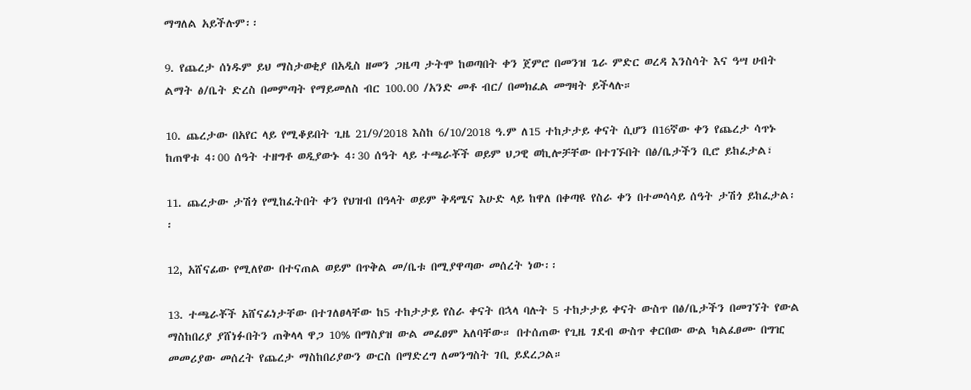ማግለል አይችሉም፡፡

9. የጨረታ ሰነዱም ይህ ማስታወቂያ በአዲስ ዘመን ጋዜጣ ታትሞ ከወጣበት ቀን ጀምሮ በመንዝ ጌራ ምድር ወረዳ እንስሳት እና ዓሣ ሀብት ልማት ፅ/ቤት ድረስ በመምጣት የማይመለስ ብር 100.00 /አንድ መቶ ብር/ በመክፈል መግዛት ይችላሉ።

10. ጨረታው በአየር ላይ የሚቆይበት ጊዜ 21/9/2018 እስከ 6/10/2018 ዓ.ም ለ15 ተከታታይ ቀናት ሲሆን በ16ኛው ቀን የጨረታ ሳጥኑ ከጠዋቱ 4፡00 ሰዓት ተዘግቶ ወዲያውኑ 4፡30 ሰዓት ላይ ተጫራቾች ወይም ህጋዊ ወኪሎቻቸው በተገኙበት በፅ/ቤታችን ቢሮ ይከፈታል፣

11. ጨረታው ታሽጎ የሚከፈትበት ቀን የህዝብ በዓላት ወይም ቅዳሜና እሁድ ላይ ከዋለ በቀጣዩ የስራ ቀን በተመሳሳይ ሰዓት ታሽጎ ይከፈታል፡፡

12, አሸናፊው የሚለየው በተናጠል ወይም በጥቅል መ/ቤቱ በሚያዋጣው መሰረት ነው፡፡

13. ተጫራቾች አሸናፊነታቸው በተገለፀላቸው ከ5 ተከታታይ የስራ ቀናት በኋላ ባሉት 5 ተከታታይ ቀናት ውስጥ በፅ/ቤታችን በመገኘት የውል ማስከበሪያ ያሸነፉበትን ጠቅላላ ዋጋ 10% በማስያዝ ውል መፈፀም አለባቸው። በተሰጠው የጊዜ ገደብ ውስጥ ቀርበው ውል ካልፈፀሙ በግዢ መመሪያው መሰረት የጨረታ ማስከበሪያውን ውርስ በማድረግ ለመንግስት ገቢ ይደረጋል።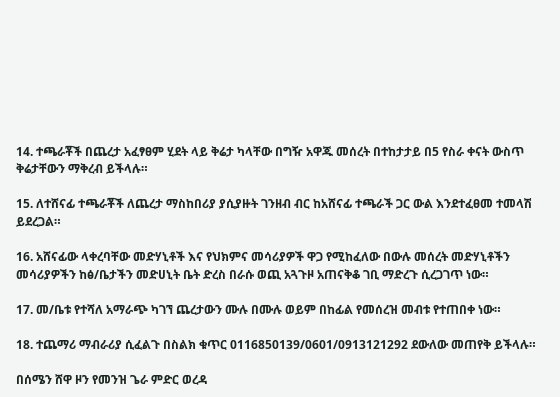14. ተጫራቾች በጨረታ አፈፃፀም ሂደት ላይ ቅሬታ ካላቸው በግዥ አዋጁ መሰረት በተከታታይ በ5 የስራ ቀናት ውስጥ ቅሬታቸውን ማቅረብ ይችላሉ።

15. ለተሸናፊ ተጫራቾች ለጨረታ ማስከበሪያ ያሲያዙት ገንዘብ ብር ከአሸናፊ ተጫራች ጋር ውል እንደተፈፀመ ተመላሽ ይደረጋል።

16. አሸናፊው ላቀረባቸው መድሃኒቶች እና የህክምና መሳሪያዎች ዋጋ የሚከፈለው በውሉ መሰረት መድሃኒቶችን መሳሪያዎችን ከፅ/ቤታችን መድሀኒት ቤት ድረስ በራሱ ወጪ አጓጉዞ አጠናቅቆ ገቢ ማድረጉ ሲረጋገጥ ነው።

17. መ/ቤቱ የተሻለ አማራጭ ካገኘ ጨረታውን ሙሉ በሙሉ ወይም በከፊል የመሰረዝ መብቱ የተጠበቀ ነው።

18. ተጨማሪ ማብራሪያ ሲፈልጉ በስልክ ቁጥር 0116850139/0601/0913121292 ደውለው መጠየቅ ይችላሉ።

በሰሜን ሸዋ ዞን የመንዝ ጌራ ምድር ወረዳ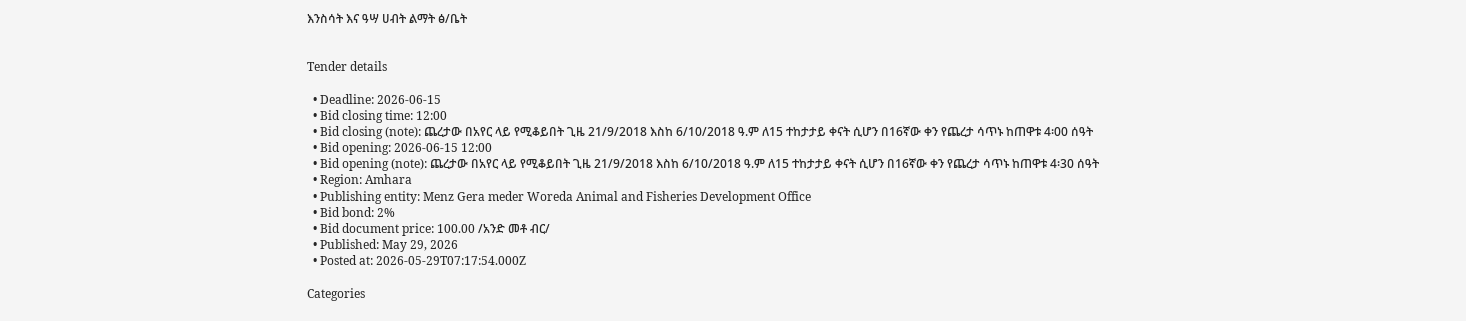እንስሳት እና ዓሣ ሀብት ልማት ፅ/ቤት


Tender details

  • Deadline: 2026-06-15
  • Bid closing time: 12:00
  • Bid closing (note): ጨረታው በአየር ላይ የሚቆይበት ጊዜ 21/9/2018 እስከ 6/10/2018 ዓ.ም ለ15 ተከታታይ ቀናት ሲሆን በ16ኛው ቀን የጨረታ ሳጥኑ ከጠዋቱ 4፡00 ሰዓት
  • Bid opening: 2026-06-15 12:00
  • Bid opening (note): ጨረታው በአየር ላይ የሚቆይበት ጊዜ 21/9/2018 እስከ 6/10/2018 ዓ.ም ለ15 ተከታታይ ቀናት ሲሆን በ16ኛው ቀን የጨረታ ሳጥኑ ከጠዋቱ 4፡30 ሰዓት
  • Region: Amhara
  • Publishing entity: Menz Gera meder Woreda Animal and Fisheries Development Office
  • Bid bond: 2%
  • Bid document price: 100.00 /አንድ መቶ ብር/
  • Published: May 29, 2026
  • Posted at: 2026-05-29T07:17:54.000Z

Categories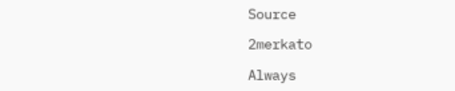Source

2merkato

Always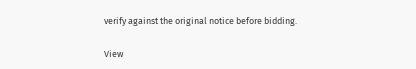verify against the original notice before bidding.

View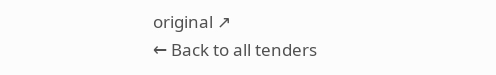original ↗
← Back to all tenders